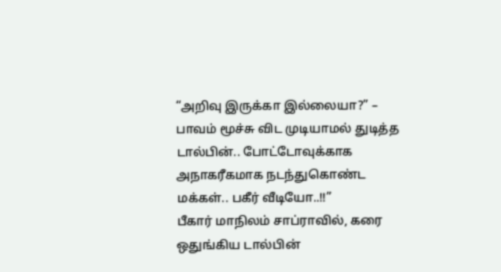“அறிவு இருக்கா இல்லையா?” – பாவம் மூச்சு விட முடியாமல் துடித்த டால்பின்.. போட்டோவுக்காக அநாகரீகமாக நடந்துகொண்ட மக்கள்.. பகீர் வீடியோ..!!”
பீகார் மாநிலம் சாப்ராவில், கரை ஒதுங்கிய டால்பின்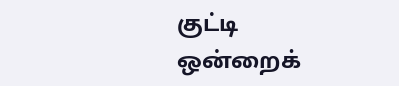குட்டி ஒன்றைக்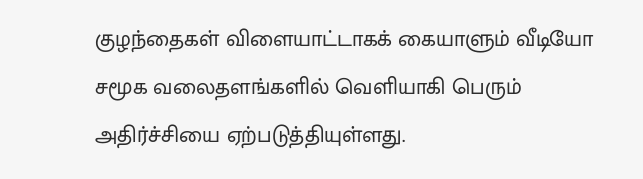குழந்தைகள் விளையாட்டாகக் கையாளும் வீடியோ சமூக வலைதளங்களில் வெளியாகி பெரும் அதிர்ச்சியை ஏற்படுத்தியுள்ளது.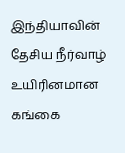இந்தியாவின் தேசிய நீர்வாழ் உயிரினமான கங்கை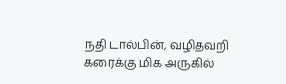நதி டால்பின், வழிதவறி கரைக்கு மிக அருகில்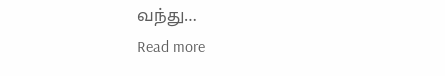வந்து…
Read more